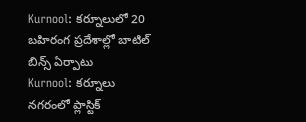Kurnool: కర్నూలులో 20 బహిరంగ ప్రదేశాల్లో బాటిల్ బిన్స్ ఏర్పాటు
Kurnool: కర్నూలు నగరంలో ప్లాస్టిక్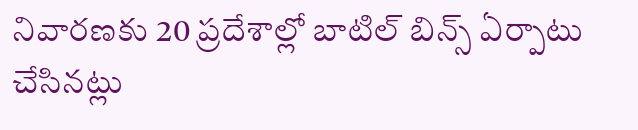నివారణకు 20 ప్రదేశాల్లో బాటిల్ బిన్స్ ఏర్పాటు చేసినట్లు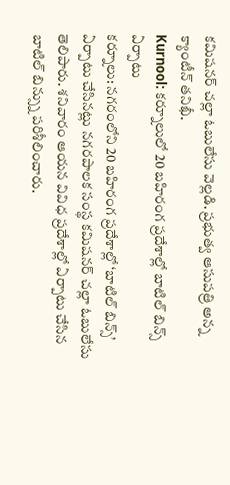కమిషనర్ చల్లా ఓబులేసు వెల్లడి. ప్రభుత్వ ఆసుపత్రి అన్న క్యాంటీన్ తనిఖీ.
Kurnool: కర్నూలులో 20 బహిరంగ ప్రదేశాల్లో బాటిల్ బిన్స్ ఏర్పాటు
కర్నూలు: నగరంలోని 20 బహిరంగ ప్రదేశాల్లో ‘బాటిల్ బిన్స్’ ఏర్పాటు చేసినట్లు నగరపాలక సంస్థ కమిషనర్ చల్లా ఓబులేసు తెలిపారు. శనివారం ఆయన వివిధ ప్రదేశాల్లో ఏర్పాటు చేసిన బాటిల్ బిన్స్ను పరిశీలించారు.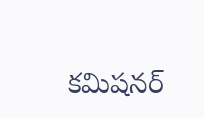కమిషనర్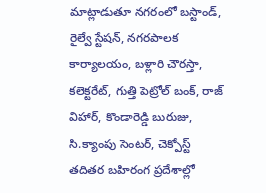మాట్లాడుతూ నగరంలో బస్టాండ్, రైల్వే స్టేషన్, నగరపాలక కార్యాలయం, బళ్లారి చౌరస్తా, కలెక్టరేట్, గుత్తి పెట్రోల్ బంక్, రాజ్ విహార్, కొండారెడ్డి బురుజు, సి.క్యాంపు సెంటర్, చెక్పోస్ట్ తదితర బహిరంగ ప్రదేశాల్లో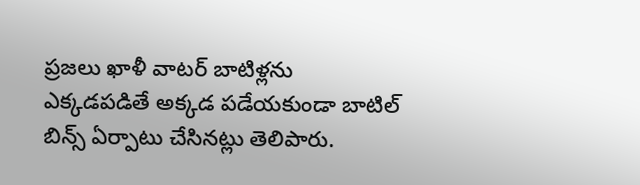ప్రజలు ఖాళీ వాటర్ బాటిళ్లను ఎక్కడపడితే అక్కడ పడేయకుండా బాటిల్ బిన్స్ ఏర్పాటు చేసినట్లు తెలిపారు.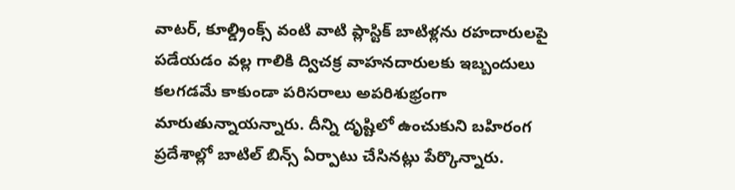వాటర్, కూల్డ్రింక్స్ వంటి వాటి ప్లాస్టిక్ బాటిళ్లను రహదారులపై పడేయడం వల్ల గాలికి ద్విచక్ర వాహనదారులకు ఇబ్బందులు కలగడమే కాకుండా పరిసరాలు అపరిశుభ్రంగా మారుతున్నాయన్నారు. దీన్ని దృష్టిలో ఉంచుకుని బహిరంగ ప్రదేశాల్లో బాటిల్ బిన్స్ ఏర్పాటు చేసినట్లు పేర్కొన్నారు.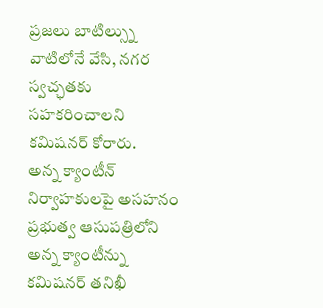ప్రజలు బాటిల్స్ను వాటిలోనే వేసి, నగర స్వచ్ఛతకు సహకరించాలని కమిషనర్ కోరారు.
అన్న క్యాంటీన్ నిర్వాహకులపై అసహనం
ప్రభుత్వ ఆసుపత్రిలోని అన్న క్యాంటీన్ను కమిషనర్ తనిఖీ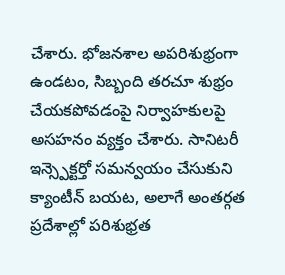చేశారు. భోజనశాల అపరిశుభ్రంగా ఉండటం, సిబ్బంది తరచూ శుభ్రం చేయకపోవడంపై నిర్వాహకులపై అసహనం వ్యక్తం చేశారు. సానిటరీ ఇన్స్పెక్టర్తో సమన్వయం చేసుకుని క్యాంటీన్ బయట, అలాగే అంతర్గత ప్రదేశాల్లో పరిశుభ్రత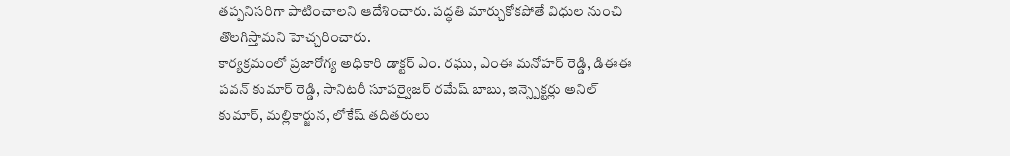తప్పనిసరిగా పాటించాలని ఆదేశించారు. పద్ధతి మార్చుకోకపోతే విధుల నుంచి తొలగిస్తామని హెచ్చరించారు.
కార్యక్రమంలో ప్రజారోగ్య అధికారి డాక్టర్ ఎం. రఘు, ఎంఈ మనోహర్ రెడ్డి, డిఈఈ పవన్ కుమార్ రెడ్డి, సానిటరీ సూపర్వైజర్ రమేష్ బాబు, ఇన్స్పెక్టర్లు అనిల్ కుమార్, మల్లికార్జున, లోకేష్ తదితరులు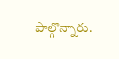పాల్గొన్నారు.